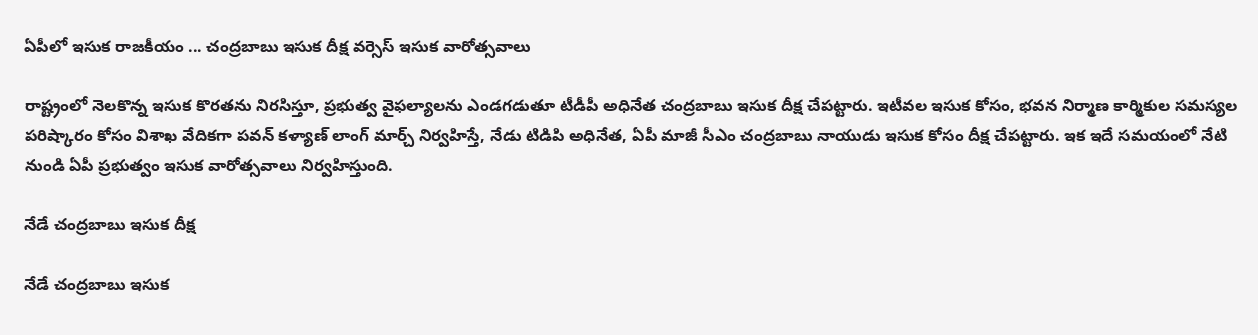ఏపీలో ఇసుక రాజకీయం ... చంద్రబాబు ఇసుక దీక్ష వర్సెస్ ఇసుక వారోత్సవాలు

రాష్ట్రంలో నెలకొన్న ఇసుక కొరతను నిరసిస్తూ, ప్రభుత్వ వైఫల్యాలను ఎండగడుతూ టీడీపీ అధినేత చంద్రబాబు ఇసుక దీక్ష చేపట్టారు. ఇటీవల ఇసుక కోసం, భవన నిర్మాణ కార్మికుల సమస్యల పరిష్కారం కోసం విశాఖ వేదికగా పవన్ కళ్యాణ్ లాంగ్ మార్చ్ నిర్వహిస్తే, నేడు టిడిపి అధినేత, ఏపీ మాజీ సీఎం చంద్రబాబు నాయుడు ఇసుక కోసం దీక్ష చేపట్టారు. ఇక ఇదే సమయంలో నేటి నుండి ఏపీ ప్రభుత్వం ఇసుక వారోత్సవాలు నిర్వహిస్తుంది.

నేడే చంద్రబాబు ఇసుక దీక్ష

నేడే చంద్రబాబు ఇసుక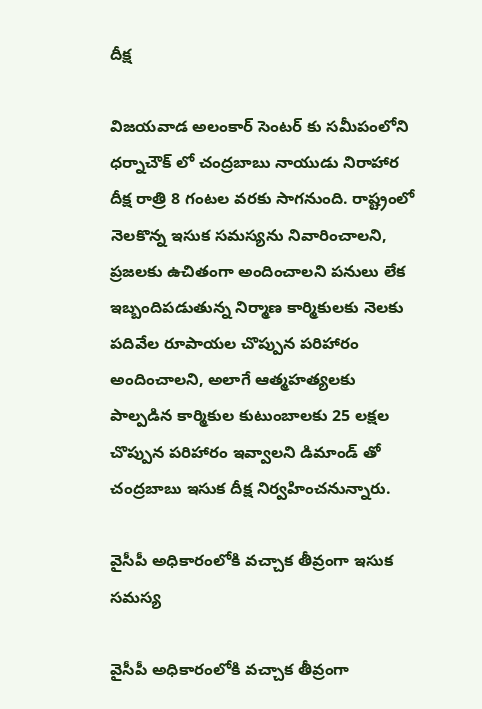దీక్ష

విజయవాడ అలంకార్ సెంటర్ కు సమీపంలోని ధర్నాచౌక్ లో చంద్రబాబు నాయుడు నిరాహార దీక్ష రాత్రి 8 గంటల వరకు సాగనుంది. రాష్ట్రంలో నెలకొన్న ఇసుక సమస్యను నివారించాలని, ప్రజలకు ఉచితంగా అందించాలని పనులు లేక ఇబ్బందిపడుతున్న నిర్మాణ కార్మికులకు నెలకు పదివేల రూపాయల చొప్పున పరిహారం అందించాలని, అలాగే ఆత్మహత్యలకు పాల్పడిన కార్మికుల కుటుంబాలకు 25 లక్షల చొప్పున పరిహారం ఇవ్వాలని డిమాండ్ తో చంద్రబాబు ఇసుక దీక్ష నిర్వహించనున్నారు.

వైసీపీ అధికారంలోకి వచ్చాక తీవ్రంగా ఇసుక సమస్య

వైసీపీ అధికారంలోకి వచ్చాక తీవ్రంగా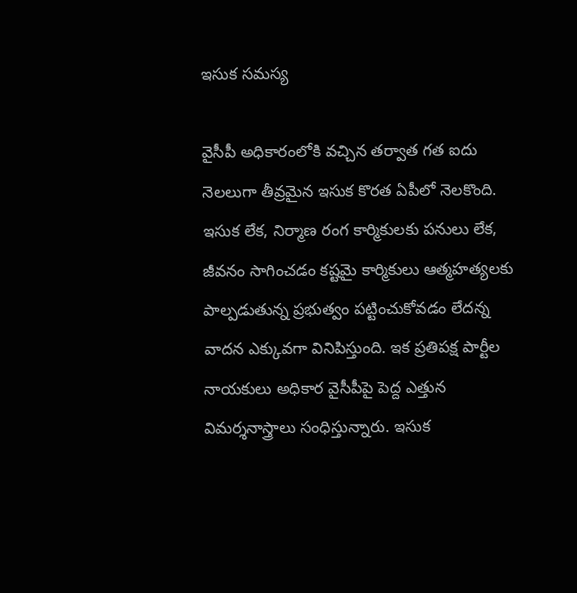ఇసుక సమస్య

వైసీపీ అధికారంలోకి వచ్చిన తర్వాత గత ఐదు నెలలుగా తీవ్రమైన ఇసుక కొరత ఏపీలో నెలకొంది. ఇసుక లేక, నిర్మాణ రంగ కార్మికులకు పనులు లేక, జీవనం సాగించడం కష్టమై కార్మికులు ఆత్మహత్యలకు పాల్పడుతున్న ప్రభుత్వం పట్టించుకోవడం లేదన్న వాదన ఎక్కువగా వినిపిస్తుంది. ఇక ప్రతిపక్ష పార్టీల నాయకులు అధికార వైసీపీపై పెద్ద ఎత్తున విమర్శనాస్త్రాలు సంధిస్తున్నారు. ఇసుక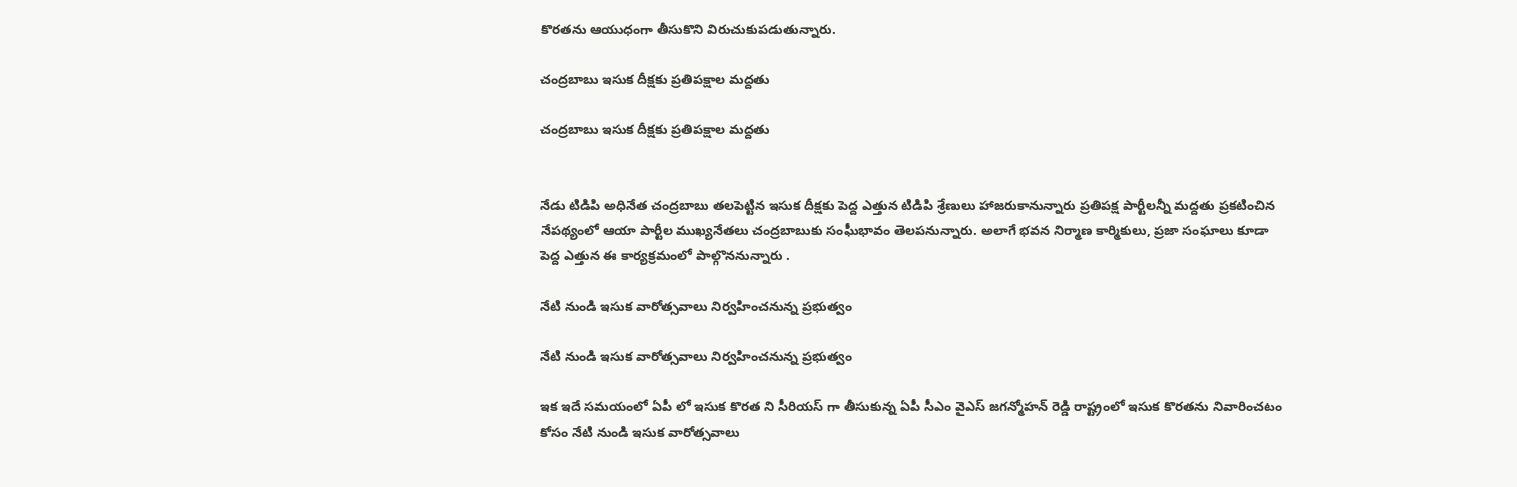కొరతను ఆయుధంగా తీసుకొని విరుచుకుపడుతున్నారు.

చంద్రబాబు ఇసుక దీక్షకు ప్రతిపక్షాల మద్దతు

చంద్రబాబు ఇసుక దీక్షకు ప్రతిపక్షాల మద్దతు


నేడు టిడిపి అధినేత చంద్రబాబు తలపెట్టిన ఇసుక దీక్షకు పెద్ద ఎత్తున టిడిపి శ్రేణులు హాజరుకానున్నారు ప్రతిపక్ష పార్టీలన్నీ మద్దతు ప్రకటించిన నేపథ్యంలో ఆయా పార్టీల ముఖ్యనేతలు చంద్రబాబుకు సంఘీభావం తెలపనున్నారు. అలాగే భవన నిర్మాణ కార్మికులు, ప్రజా సంఘాలు కూడా పెద్ద ఎత్తున ఈ కార్యక్రమంలో పాల్గొననున్నారు .

నేటి నుండి ఇసుక వారోత్సవాలు నిర్వహించనున్న ప్రభుత్వం

నేటి నుండి ఇసుక వారోత్సవాలు నిర్వహించనున్న ప్రభుత్వం

ఇక ఇదే సమయంలో ఏపీ లో ఇసుక కొరత ని సీరియస్ గా తీసుకున్న ఏపీ సీఎం వైఎస్ జగన్మోహన్ రెడ్డి రాష్ట్రంలో ఇసుక కొరతను నివారించటం కోసం నేటి నుండి ఇసుక వారోత్సవాలు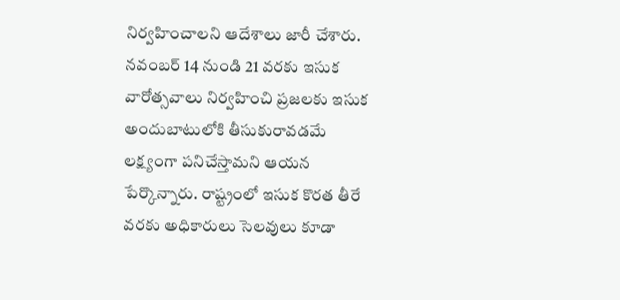నిర్వహించాలని ఆదేశాలు జారీ చేశారు. నవంబర్ 14 నుండి 21 వరకు ఇసుక వారోత్సవాలు నిర్వహించి ప్రజలకు ఇసుక అందుబాటులోకి తీసుకురావడమే లక్ష్యంగా పనిచేస్తామని ఆయన పేర్కొన్నారు. రాష్ట్రంలో ఇసుక కొరత తీరే వరకు అధికారులు సెలవులు కూడా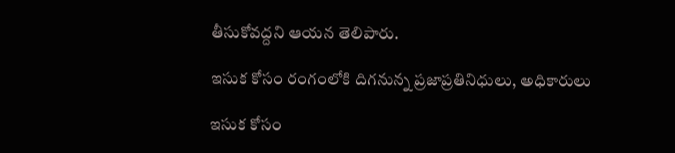తీసుకోవద్దని ఆయన తెలిపారు.

ఇసుక కోసం రంగంలోకి దిగనున్న ప్రజాప్రతినిధులు, అధికారులు

ఇసుక కోసం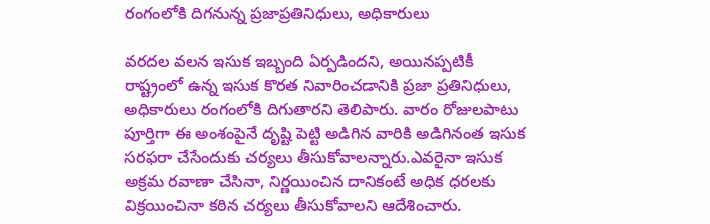రంగంలోకి దిగనున్న ప్రజాప్రతినిధులు, అధికారులు

వరదల వలన ఇసుక ఇబ్బంది ఏర్పడిందని, అయినప్పటికీ రాష్ట్రంలో ఉన్న ఇసుక కొరత నివారించడానికి ప్రజా ప్రతినిధులు, అధికారులు రంగంలోకి దిగుతారని తెలిపారు. వారం రోజులపాటు పూర్తిగా ఈ అంశంపైనే దృష్టి పెట్టి అడిగిన వారికి అడిగినంత ఇసుక సరఫరా చేసేందుకు చర్యలు తీసుకోవాలన్నారు.ఎవరైనా ఇసుక అక్రమ రవాణా చేసినా, నిర్ణయించిన దానికంటే అధిక ధరలకు విక్రయించినా కఠిన చర్యలు తీసుకోవాలని ఆదేశించారు.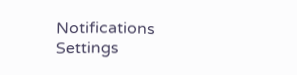Notifications
Settings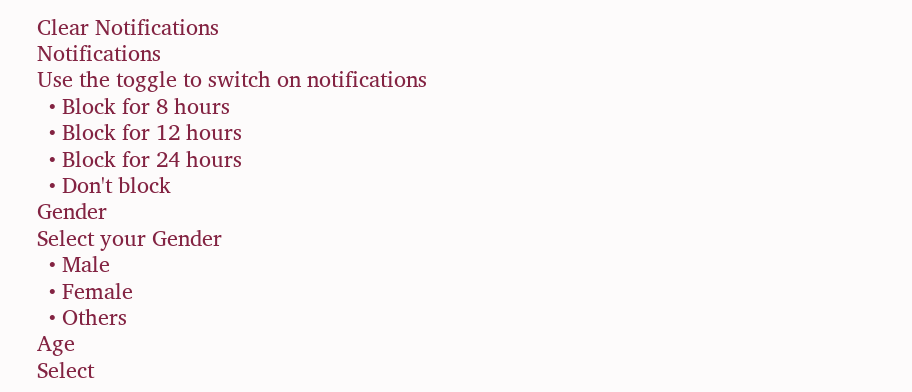Clear Notifications
Notifications
Use the toggle to switch on notifications
  • Block for 8 hours
  • Block for 12 hours
  • Block for 24 hours
  • Don't block
Gender
Select your Gender
  • Male
  • Female
  • Others
Age
Select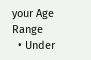your Age Range
  • Under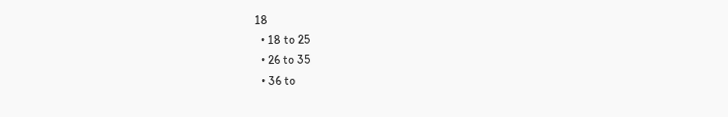18
  • 18 to 25
  • 26 to 35
  • 36 to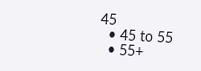45
  • 45 to 55
  • 55+